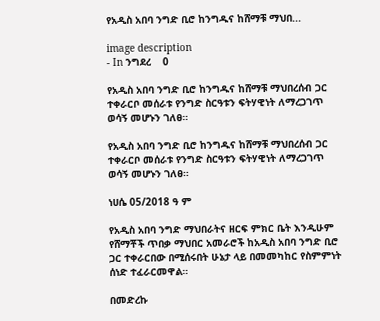የአዲስ አበባ ንግድ ቢሮ ከንግዱና ከሸማቹ ማህበ...

image description
- In ንግደረ    0

የአዲስ አበባ ንግድ ቢሮ ከንግዱና ከሸማቹ ማህበረሰብ ጋር ተቀራርቦ መሰራቱ የንግድ ስርዓቱን ፍትሃዊነት ለማረጋገጥ ወሳኝ መሆኑን ገለፀ።

የአዲስ አበባ ንግድ ቢሮ ከንግዱና ከሸማቹ ማህበረሰብ ጋር ተቀራርቦ መሰራቱ የንግድ ስርዓቱን ፍትሃዊነት ለማረጋገጥ ወሳኝ መሆኑን ገለፀ።

ነሀሴ 05/2018 ዓ ም

የአዲስ አበባ ንግድ ማህበራትና ዘርፍ ምክር ቤት እንዲሁም የሸማቾች ጥበቃ ማህበር አመራሮች ከአዲስ አበባ ንግድ ቢሮ ጋር ተቀራርበው በሚሰሩበት ሁኔታ ላይ በመመካከር የስምምነት ሰነድ ተፈራርመዋል።

በመድረኩ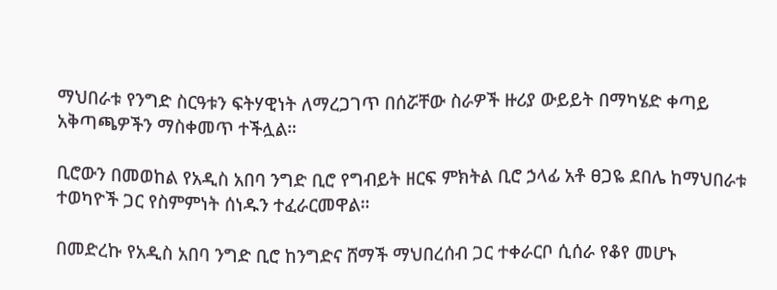ማህበራቱ የንግድ ስርዓቱን ፍትሃዊነት ለማረጋገጥ በሰሯቸው ስራዎች ዙሪያ ውይይት በማካሄድ ቀጣይ አቅጣጫዎችን ማስቀመጥ ተችሏል።

ቢሮውን በመወከል የአዲስ አበባ ንግድ ቢሮ የግብይት ዘርፍ ምክትል ቢሮ ኃላፊ አቶ ፀጋዬ ደበሌ ከማህበራቱ ተወካዮች ጋር የስምምነት ሰነዱን ተፈራርመዋል።

በመድረኩ የአዲስ አበባ ንግድ ቢሮ ከንግድና ሸማች ማህበረሰብ ጋር ተቀራርቦ ሲሰራ የቆየ መሆኑ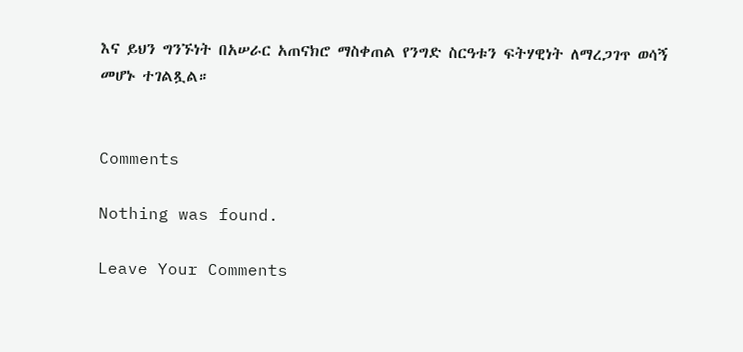እና ይህን ግንኙነት በአሠራር አጠናክሮ ማስቀጠል የንግድ ስርዓቱን ፍትሃዊነት ለማረጋገጥ ወሳኝ መሆኑ ተገልጿል።


Comments

Nothing was found.

Leave Your Comments